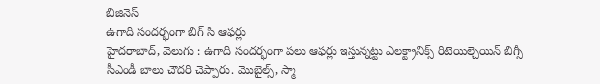బిజినెస్
ఉగాది సందర్భంగా బిగ్ సి ఆఫర్లు
హైదరాబాద్, వెలుగు : ఉగాది సందర్భంగా పలు ఆఫర్లు ఇస్తున్నట్టు ఎలక్ట్రానిక్స్ రిటెయిల్చెయిన్ బిగ్సీ సీఎండీ బాలు చౌదరి చెప్పారు. మొబైల్స్, స్మా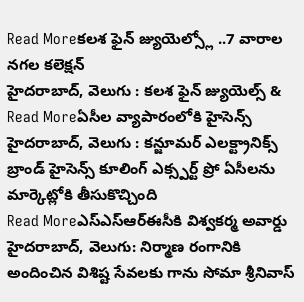Read Moreకలశ ఫైన్ జ్యుయెల్స్లో ..7 వారాల నగల కలెక్షన్
హైదరాబాద్, వెలుగు : కలశ ఫైన్ జ్యుయెల్స్ &
Read Moreఏసీల వ్యాపారంలోకి హైసెన్స్
హైదరాబాద్, వెలుగు : కన్జూమర్ ఎలక్ట్రానిక్స్ బ్రాండ్ హైసెన్స్ కూలింగ్ ఎక్స్పర్ట్ ప్రో ఏసీలను మార్కెట్లోకి తీసుకొచ్చింది
Read Moreఎస్ఎస్ఆర్ఈసీకి విశ్వకర్మ అవార్డు
హైదరాబాద్, వెలుగు: నిర్మాణ రంగానికి అందించిన విశిష్ట సేవలకు గాను సోమా శ్రీనివాస్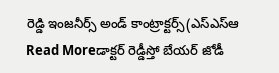రెడ్డి ఇంజనీర్స్ అండ్ కాంట్రాక్టర్స్(ఎస్ఎస్ఆ
Read Moreడాక్టర్ రెడ్డీస్తో బేయర్ జోడీ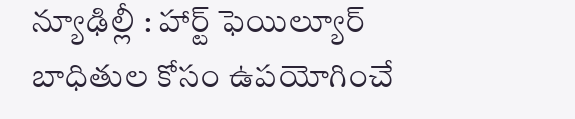న్యూఢిల్లీ : హార్ట్ ఫెయిల్యూర్ బాధితుల కోసం ఉపయోగించే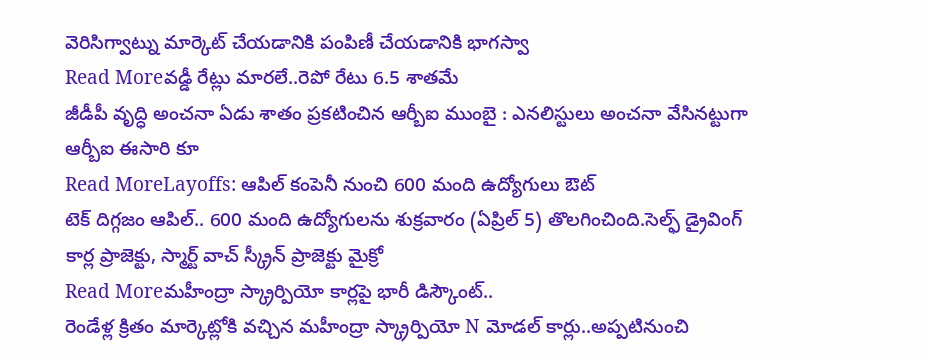వెరిసిగ్వాట్ను మార్కెట్ చేయడానికి పంపిణీ చేయడానికి భాగస్వా
Read Moreవడ్డీ రేట్లు మారలే..రెపో రేటు 6.5 శాతమే
జీడీపీ వృద్ధి అంచనా ఏడు శాతం ప్రకటించిన ఆర్బీఐ ముంబై : ఎనలిస్టులు అంచనా వేసినట్టుగా ఆర్బీఐ ఈసారి కూ
Read MoreLayoffs: ఆపిల్ కంపెనీ నుంచి 600 మంది ఉద్యోగులు ఔట్
టెక్ దిగ్గజం ఆపిల్.. 600 మంది ఉద్యోగులను శుక్రవారం (ఏప్రిల్ 5) తొలగించింది.సెల్ఫ్ డ్రైవింగ్ కార్ల ప్రాజెక్టు, స్మార్ట్ వాచ్ స్క్రీన్ ప్రాజెక్టు మైక్రో
Read Moreమహీంద్రా స్క్రార్పియో కార్లపై భారీ డిస్కౌంట్..
రెండేళ్ల క్రితం మార్కెట్లోకి వచ్చిన మహీంద్రా స్క్రార్పియో N మోడల్ కార్లు..అప్పటినుంచి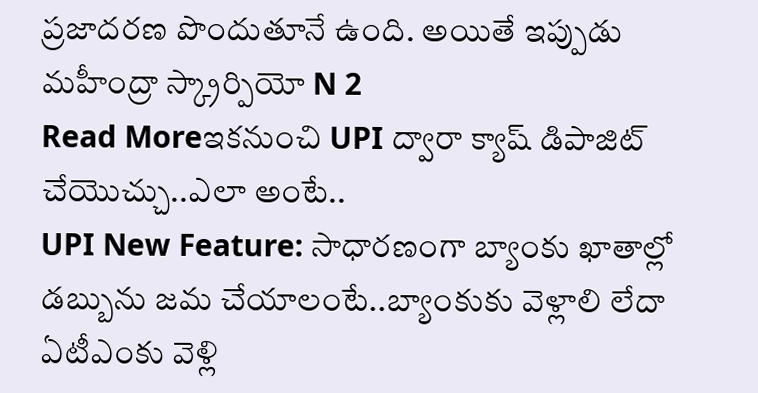ప్రజాదరణ పొందుతూనే ఉంది. అయితే ఇప్పుడు మహీంద్రా స్క్రార్పియో N 2
Read Moreఇకనుంచి UPI ద్వారా క్యాష్ డిపాజిట్ చేయొచ్చు..ఎలా అంటే..
UPI New Feature: సాధారణంగా బ్యాంకు ఖాతాల్లో డబ్బును జమ చేయాలంటే..బ్యాంకుకు వెళ్లాలి లేదా ఏటీఎంకు వెళ్లి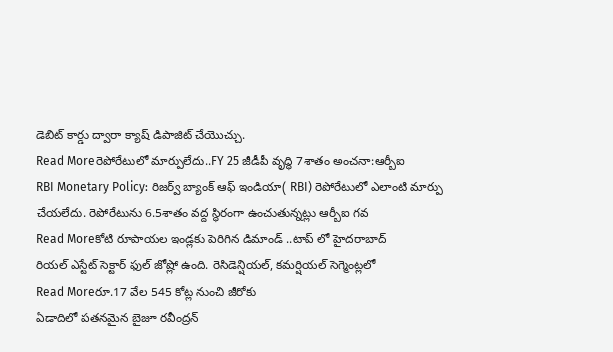డెబిట్ కార్డు ద్వారా క్యాష్ డిపాజిట్ చేయొచ్చు.
Read Moreరెపోరేటులో మార్పులేదు..FY 25 జీడీపీ వృద్ధి 7శాతం అంచనా:ఆర్బీఐ
RBI Monetary Policy: రిజర్వ్ బ్యాంక్ ఆఫ్ ఇండియా( RBI) రెపోరేటులో ఎలాంటి మార్పు చేయలేదు. రెపోరేటును 6.5శాతం వద్ద స్థిరంగా ఉంచుతున్నట్లు ఆర్బీఐ గవ
Read Moreకోటి రూపాయల ఇండ్లకు పెరిగిన డిమాండ్ ..టాప్ లో హైదరాబాద్
రియల్ ఎస్టేట్ సెక్టార్ ఫుల్ జోష్లో ఉంది. రెసిడెన్షియల్, కమర్షియల్ సెగ్మెంట్లలో
Read Moreరూ.17 వేల 545 కోట్ల నుంచి జీరోకు
ఏడాదిలో పతనమైన బైజూ రవీంద్రన్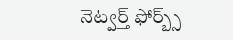నెట్వర్త్ ఫోర్బ్స్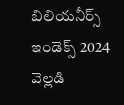బిలియనీర్స్ ఇండెక్స్ 2024 వెల్లడి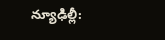న్యూఢిల్లీ: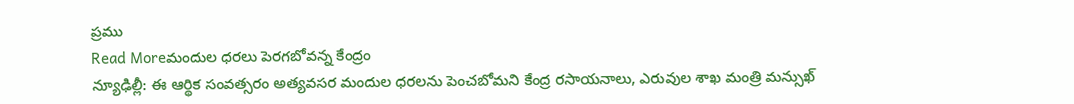ప్రము
Read Moreమందుల ధరలు పెరగబోవన్న కేంద్రం
న్యూఢిల్లీ: ఈ ఆర్థిక సంవత్సరం అత్యవసర మందుల ధరలను పెంచబోమని కేంద్ర రసాయనాలు, ఎరువుల శాఖ మంత్రి మన్సుఖ్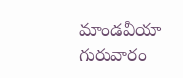మాండవీయా గురువారం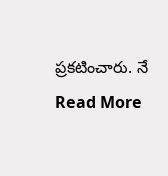ప్రకటించారు. నే
Read More